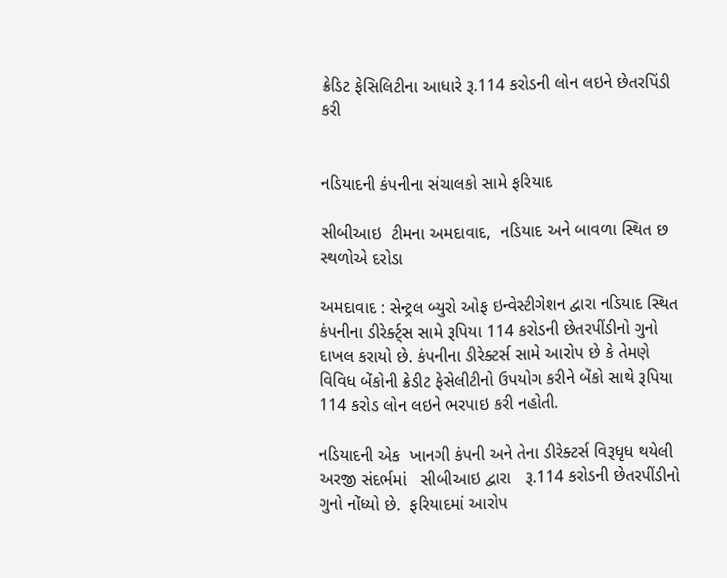ક્રેડિટ ફેસિલિટીના આધારે રૂ.114 કરોડની લોન લઇને છેતરપિંડી કરી


નડિયાદની કંપનીના સંચાલકો સામે ફરિયાદ

સીબીઆઇ  ટીમના અમદાવાદ,  નડિયાદ અને બાવળા સ્થિત છ સ્થળોએ દરોડા

અમદાવાદ : સેન્ટ્રલ બ્યુરો ઓફ ઇન્વેસ્ટીગેશન દ્વારા નડિયાદ સ્થિત કંપનીના ડીરેર્ક્ટ્સ સામે રૂપિયા 114 કરોડની છેતરપીંડીનો ગુનો દાખલ કરાયો છે. કંપનીના ડીરેક્ટર્સ સામે આરોપ છે કે તેમણે વિવિધ બેંકોની ક્રેડીટ ફેસેલીટીનો ઉપયોગ કરીને બેંકો સાથે રૂપિયા 114 કરોડ લોન લઇને ભરપાઇ કરી નહોતી.

નડિયાદની એક  ખાનગી કંપની અને તેના ડીરેક્ટર્સ વિરૂધૃધ થયેલી અરજી સંદર્ભમાં   સીબીઆઇ દ્વારા   રૂ.114 કરોડની છેતરપીંડીનો ગુનો નોંધ્યો છે.  ફરિયાદમાં આરોપ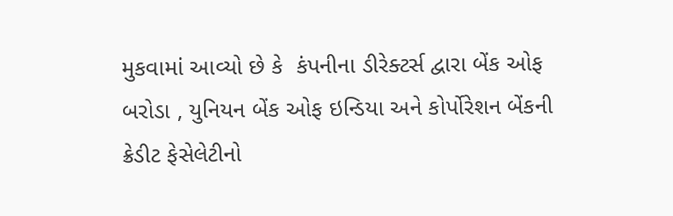મુકવામાં આવ્યો છે કે  કંપનીના ડીરેક્ટર્સ દ્વારા બેંક ઓફ બરોડા , યુનિયન બેંક ઓફ ઇન્ડિયા અને કોર્પોરેશન બેંકની  ક્રેડીટ ફેસેલેટીનો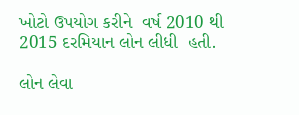ખોટો ઉપયોગ કરીને  વર્ષ 2010 થી  2015 દરમિયાન લોન લીધી  હતી.

લોન લેવા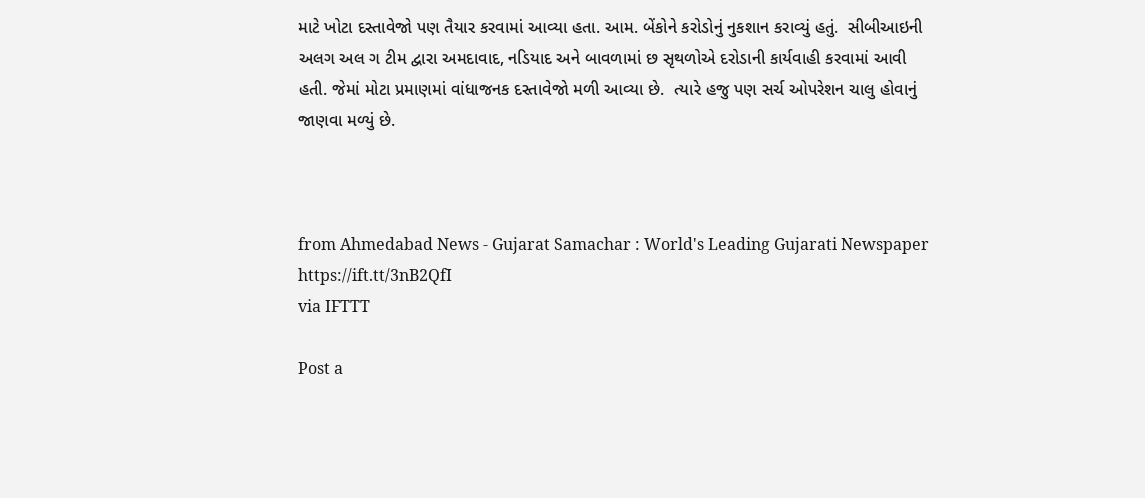માટે ખોટા દસ્તાવેજો પણ તૈયાર કરવામાં આવ્યા હતા. આમ. બેંકોને કરોડોનું નુકશાન કરાવ્યું હતું.  સીબીઆઇની અલગ અલ ગ ટીમ દ્વારા અમદાવાદ, નડિયાદ અને બાવળામાં છ સૃથળોએ દરોડાની કાર્યવાહી કરવામાં આવી હતી. જેમાં મોટા પ્રમાણમાં વાંધાજનક દસ્તાવેજો મળી આવ્યા છે.  ત્યારે હજુ પણ સર્ચ ઓપરેશન ચાલુ હોવાનું જાણવા મળ્યું છે.



from Ahmedabad News - Gujarat Samachar : World's Leading Gujarati Newspaper https://ift.tt/3nB2QfI
via IFTTT

Post a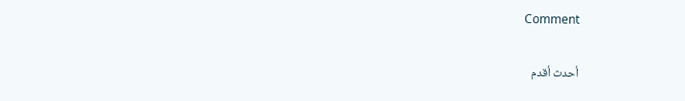Comment

أحدث أقدم